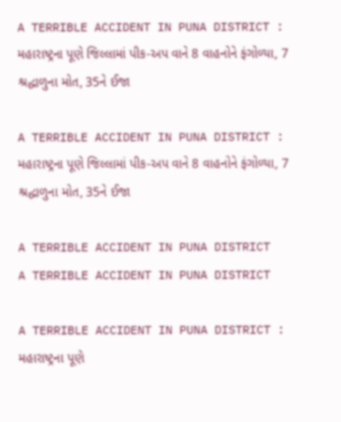A TERRIBLE ACCIDENT IN PUNA DISTRICT : મહારાષ્ટ્રના પૂણે જિલ્લામાં પીક-અપ વાને 8 વાહનોને ફંગોળ્યા, 7 શ્રદ્ધાળુના મોત, 35ને ઈજા

A TERRIBLE ACCIDENT IN PUNA DISTRICT : મહારાષ્ટ્રના પૂણે જિલ્લામાં પીક-અપ વાને 8 વાહનોને ફંગોળ્યા, 7 શ્રદ્ધાળુના મોત, 35ને ઈજા

A TERRIBLE ACCIDENT IN PUNA DISTRICT
A TERRIBLE ACCIDENT IN PUNA DISTRICT

A TERRIBLE ACCIDENT IN PUNA DISTRICT : મહારાષ્ટ્રના પૂણે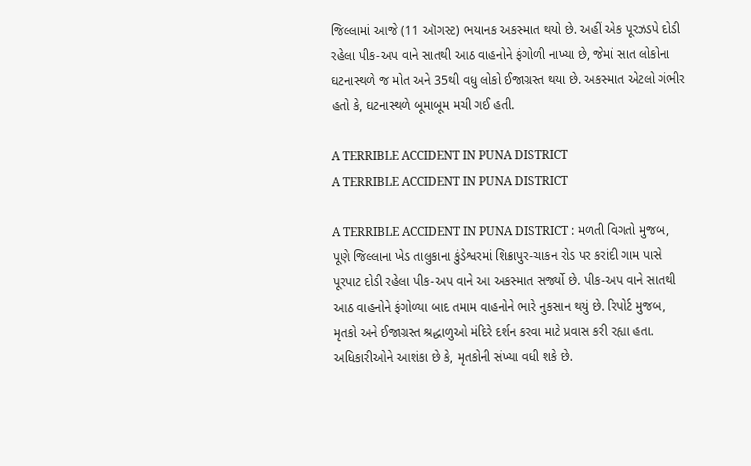જિલ્લામાં આજે (11 ઑગસ્ટ) ભયાનક અકસ્માત થયો છે. અહીં એક પૂરઝડપે દોડી રહેલા પીક-અપ વાને સાતથી આઠ વાહનોને ફંગોળી નાખ્યા છે, જેમાં સાત લોકોના ઘટનાસ્થળે જ મોત અને 35થી વધુ લોકો ઈજાગ્રસ્ત થયા છે. અકસ્માત એટલો ગંભીર હતો કે, ઘટનાસ્થળે બૂમાબૂમ મચી ગઈ હતી.

A TERRIBLE ACCIDENT IN PUNA DISTRICT
A TERRIBLE ACCIDENT IN PUNA DISTRICT

A TERRIBLE ACCIDENT IN PUNA DISTRICT : મળતી વિગતો મુજબ, પૂણે જિલ્લાના ખેડ તાલુકાના કુંડેશ્વરમાં શિક્રાપુર-ચાકન રોડ પર કરાંદી ગામ પાસે પૂરપાટ દોડી રહેલા પીક-અપ વાને આ અકસ્માત સર્જ્યો છે. પીક-અપ વાને સાતથી આઠ વાહનોને ફંગોળ્યા બાદ તમામ વાહનોને ભારે નુકસાન થયું છે. રિપોર્ટ મુજબ, મૃતકો અને ઈજાગ્રસ્ત શ્રદ્ધાળુઓ મંદિરે દર્શન કરવા માટે પ્રવાસ કરી રહ્યા હતા. અધિકારીઓને આશંકા છે કે, મૃતકોની સંખ્યા વધી શકે છે.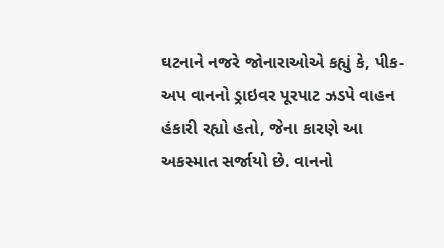ઘટનાને નજરે જોનારાઓએ કહ્યું કે, પીક-અપ વાનનો ડ્રાઇવર પૂરપાટ ઝડપે વાહન હંકારી રહ્યો હતો, જેના કારણે આ અકસ્માત સર્જાયો છે. વાનનો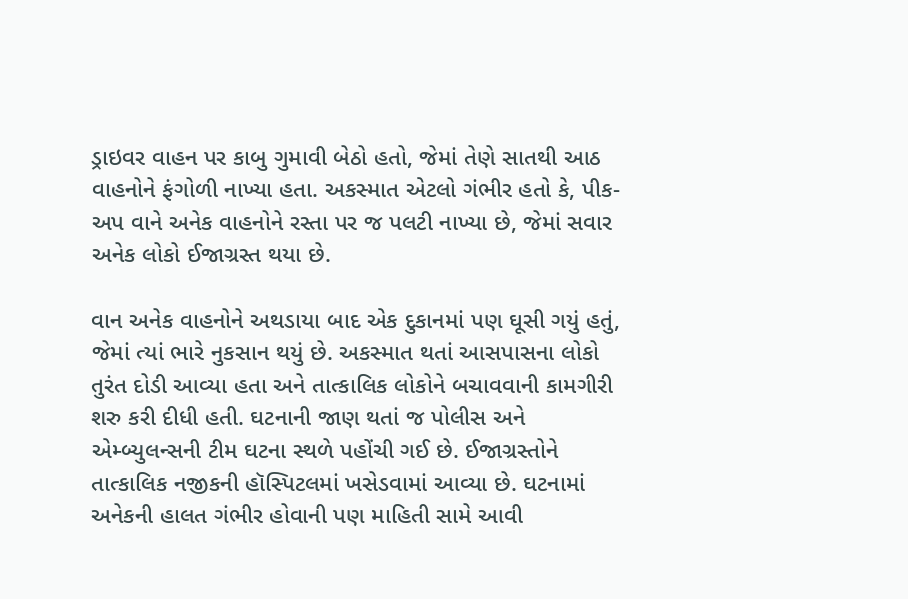ડ્રાઇવર વાહન પર કાબુ ગુમાવી બેઠો હતો, જેમાં તેણે સાતથી આઠ વાહનોને ફંગોળી નાખ્યા હતા. અકસ્માત એટલો ગંભીર હતો કે, પીક-અપ વાને અનેક વાહનોને રસ્તા પર જ પલટી નાખ્યા છે, જેમાં સવાર અનેક લોકો ઈજાગ્રસ્ત થયા છે.

વાન અનેક વાહનોને અથડાયા બાદ એક દુકાનમાં પણ ઘૂસી ગયું હતું, જેમાં ત્યાં ભારે નુકસાન થયું છે. અકસ્માત થતાં આસપાસના લોકો તુરંત દોડી આવ્યા હતા અને તાત્કાલિક લોકોને બચાવવાની કામગીરી શરુ કરી દીધી હતી. ઘટનાની જાણ થતાં જ પોલીસ અને એમ્બ્યુલન્સની ટીમ ઘટના સ્થળે પહોંચી ગઈ છે. ઈજાગ્રસ્તોને તાત્કાલિક નજીકની હૉસ્પિટલમાં ખસેડવામાં આવ્યા છે. ઘટનામાં અનેકની હાલત ગંભીર હોવાની પણ માહિતી સામે આવી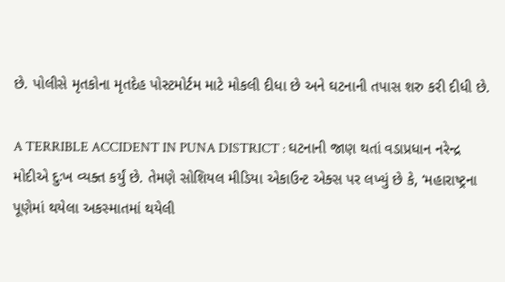છે. પોલીસે મૃતકોના મૃતદેહ પોસ્ટમોર્ટમ માટે મોકલી દીધા છે અને ઘટનાની તપાસ શરુ કરી દીધી છે.

A TERRIBLE ACCIDENT IN PUNA DISTRICT : ઘટનાની જાણ થતાં વડાપ્રધાન નરેન્દ્ર મોદીએ દુઃખ વ્યક્ત કર્યું છે. તેમણે સોશિયલ મીડિયા એકાઉન્ટ એક્સ પર લખ્યું છે કે, ‘મહારાષ્ટ્રના પૂણેમાં થયેલા અકસ્માતમાં થયેલી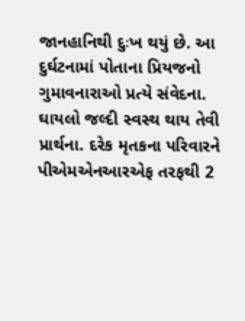જાનહાનિથી દુઃખ થયું છે. આ દુર્ઘટનામાં પોતાના પ્રિયજનો ગુમાવનારાઓ પ્રત્યે સંવેદના. ઘાયલો જલ્દી સ્વસ્થ થાય તેવી પ્રાર્થના. દરેક મૃતકના પરિવારને પીએમએનઆરએફ તરફથી 2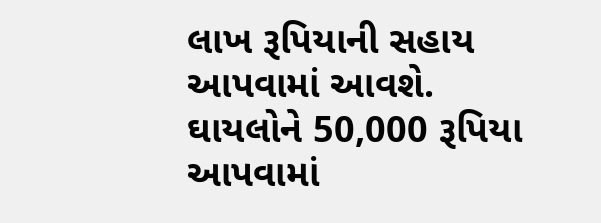લાખ રૂપિયાની સહાય આપવામાં આવશે. ઘાયલોને 50,000 રૂપિયા આપવામાં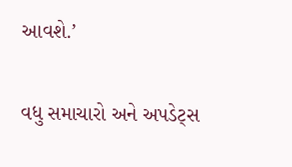આવશે.’

વધુ સમાચારો અને અપડેટ્સ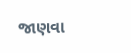જાણવા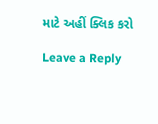માટે અહીં ક્લિક કરો

Leave a Reply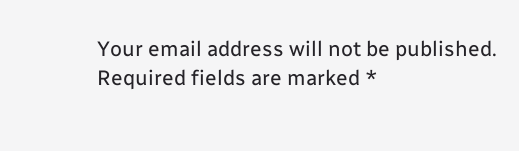Your email address will not be published. Required fields are marked *